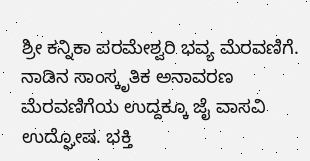ಶ್ರೀ ಕನ್ನಿಕಾ ಪರಮೇಶ್ವರಿ ಭವ್ಯ ಮೆರವಣಿಗೆ. ನಾಡಿನ ಸಾಂಸ್ಕೃತಿಕ ಅನಾವರಣ ಮೆರವಣಿಗೆಯ ಉದ್ದಕ್ಕೂ ಜೈ ವಾಸವಿ ಉದ್ಘೋಷ. ಭಕ್ತಿ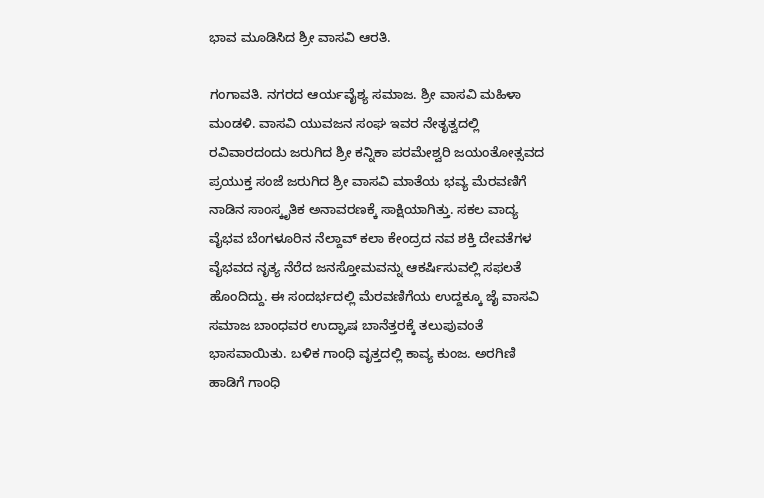ಭಾವ ಮೂಡಿಸಿದ ಶ್ರೀ ವಾಸವಿ ಆರತಿ.

ಗಂಗಾವತಿ. ನಗರದ ಆರ್ಯವೈಶ್ಯ ಸಮಾಜ. ಶ್ರೀ ವಾಸವಿ ಮಹಿಳಾ ಮಂಡಳಿ. ವಾಸವಿ ಯುವಜನ ಸಂಘ ಇವರ ನೇತೃತ್ವದಲ್ಲಿ ರವಿವಾರದಂದು ಜರುಗಿದ ಶ್ರೀ ಕನ್ನಿಕಾ ಪರಮೇಶ್ವರಿ ಜಯಂತೋತ್ಸವದ ಪ್ರಯುಕ್ತ ಸಂಜೆ ಜರುಗಿದ ಶ್ರೀ ವಾಸವಿ ಮಾತೆಯ ಭವ್ಯ ಮೆರವಣಿಗೆ ನಾಡಿನ ಸಾಂಸ್ಕೃತಿಕ ಅನಾವರಣಕ್ಕೆ ಸಾಕ್ಷಿಯಾಗಿತ್ತು. ಸಕಲ ವಾದ್ಯ ವೈಭವ ಬೆಂಗಳೂರಿನ ನೆಲ್ದಾವ್ ಕಲಾ ಕೇಂದ್ರದ ನವ ಶಕ್ತಿ ದೇವತೆಗಳ ವೈಭವದ ನೃತ್ಯ ನೆರೆದ ಜನಸ್ತೋಮವನ್ನು ಆಕರ್ಷಿಸುವಲ್ಲಿ ಸಫಲತೆ ಹೊಂದಿದ್ದು. ಈ ಸಂದರ್ಭದಲ್ಲಿ ಮೆರವಣಿಗೆಯ ಉದ್ದಕ್ಕೂ ಜೈ ವಾಸವಿ ಸಮಾಜ ಬಾಂಧವರ ಉದ್ಘಾಷ ಬಾನೆತ್ತರಕ್ಕೆ ತಲುಪುವಂತೆ ಭಾಸವಾಯಿತು. ಬಳಿಕ ಗಾಂಧಿ ವೃತ್ತದಲ್ಲಿ ಕಾವ್ಯ ಕುಂಜ. ಅರಗಿಣಿ ಹಾಡಿಗೆ ಗಾಂಧಿ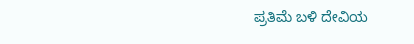ಪ್ರತಿಮೆ ಬಳಿ ದೇವಿಯ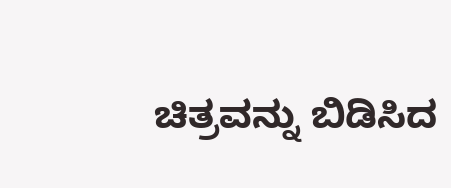ಚಿತ್ರವನ್ನು ಬಿಡಿಸಿದ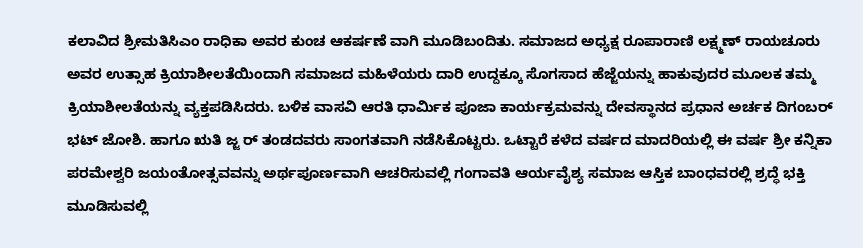ಕಲಾವಿದ ಶ್ರೀಮತಿಸಿಎಂ ರಾಧಿಕಾ ಅವರ ಕುಂಚ ಆಕರ್ಷಣೆ ವಾಗಿ ಮೂಡಿಬಂದಿತು. ಸಮಾಜದ ಅಧ್ಯಕ್ಷ ರೂಪಾರಾಣಿ ಲಕ್ಷ್ಮಣ್ ರಾಯಚೂರು ಅವರ ಉತ್ಸಾಹ ಕ್ರಿಯಾಶೀಲತೆಯಿಂದಾಗಿ ಸಮಾಜದ ಮಹಿಳೆಯರು ದಾರಿ ಉದ್ದಕ್ಕೂ ಸೊಗಸಾದ ಹೆಜ್ಜೆಯನ್ನು ಹಾಕುವುದರ ಮೂಲಕ ತಮ್ಮ ಕ್ರಿಯಾಶೀಲತೆಯನ್ನು ವ್ಯಕ್ತಪಡಿಸಿದರು. ಬಳಿಕ ವಾಸವಿ ಆರತಿ ಧಾರ್ಮಿಕ ಪೂಜಾ ಕಾರ್ಯಕ್ರಮವನ್ನು ದೇವಸ್ಥಾನದ ಪ್ರಧಾನ ಅರ್ಚಕ ದಿಗಂಬರ್ ಭಟ್ ಜೋಶಿ. ಹಾಗೂ ಋತಿ ಜ್ಜ ರ್ ತಂಡದವರು ಸಾಂಗತವಾಗಿ ನಡೆಸಿಕೊಟ್ಟರು. ಒಟ್ಟಾರೆ ಕಳೆದ ವರ್ಷದ ಮಾದರಿಯಲ್ಲಿ ಈ ವರ್ಷ ಶ್ರೀ ಕನ್ನಿಕಾ ಪರಮೇಶ್ವರಿ ಜಯಂತೋತ್ಸವವನ್ನು ಅರ್ಥಪೂರ್ಣವಾಗಿ ಆಚರಿಸುವಲ್ಲಿ ಗಂಗಾವತಿ ಆರ್ಯವೈಶ್ಯ ಸಮಾಜ ಆಸ್ತಿಕ ಬಾಂಧವರಲ್ಲಿ ಶ್ರದ್ಧೆ ಭಕ್ತಿ ಮೂಡಿಸುವಲ್ಲಿ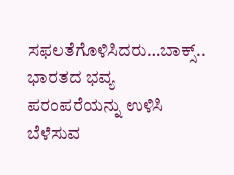ಸಫಲತೆಗೊಳಿಸಿದರು…ಬಾಕ್ಸ್.. ಭಾರತದ ಭವ್ಯ ಪರಂಪರೆಯನ್ನು ಉಳಿಸಿ ಬೆಳೆಸುವ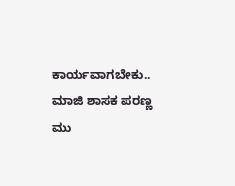ಕಾರ್ಯವಾಗಬೇಕು.. ಮಾಜಿ ಶಾಸಕ ಪರಣ್ಣ ಮು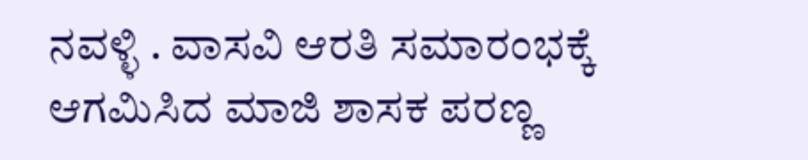ನವಳ್ಳಿ . ವಾಸವಿ ಆರತಿ ಸಮಾರಂಭಕ್ಕೆ ಆಗಮಿಸಿದ ಮಾಜಿ ಶಾಸಕ ಪರಣ್ಣ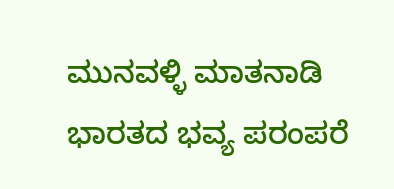ಮುನವಳ್ಳಿ ಮಾತನಾಡಿ ಭಾರತದ ಭವ್ಯ ಪರಂಪರೆ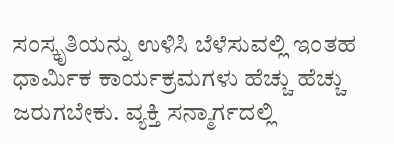ಸಂಸ್ಕೃತಿಯನ್ನು ಉಳಿಸಿ ಬೆಳೆಸುವಲ್ಲಿ ಇಂತಹ ಧಾರ್ಮಿಕ ಕಾರ್ಯಕ್ರಮಗಳು ಹೆಚ್ಚು ಹೆಚ್ಚು ಜರುಗಬೇಕು. ವ್ಯಕ್ತಿ ಸನ್ಮಾರ್ಗದಲ್ಲಿ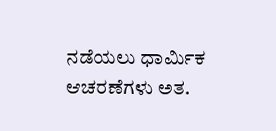ನಡೆಯಲು ಧಾರ್ಮಿಕ ಆಚರಣೆಗಳು ಅತ.